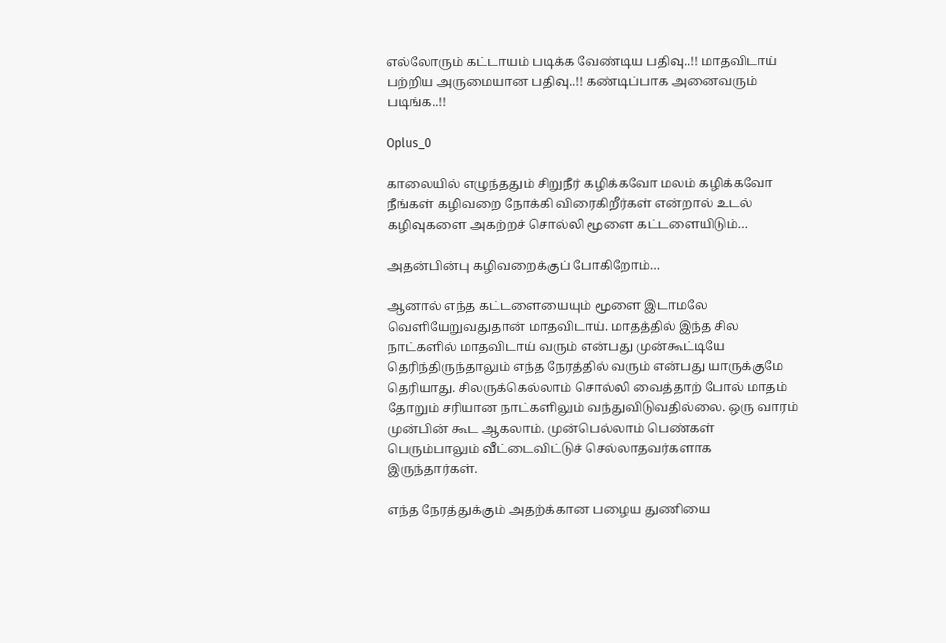எல்லோரும் கட்டாயம் படிக்க வேண்டிய பதிவு..!! மாதவிடாய் பற்றிய அருமையான பதிவு..!! கண்டிப்பாக அனைவரும் படிங்க..!!

Oplus_0

காலையில் எழுந்ததும் சிறுநீர் கழிக்கவோ மலம் கழிக்கவோ நீங்கள் கழிவறை நோக்கி விரைகிறீர்கள் என்றால் உடல் கழிவுகளை அகற்றச் சொல்லி மூளை கட்டளையிடும்…

அதன்பின்பு கழிவறைக்குப் போகிறோம்…

ஆனால் எந்த கட்டளையையும் மூளை இடாமலே வெளியேறுவதுதான் மாதவிடாய். மாதத்தில் இந்த சில நாட்களில் மாதவிடாய் வரும் என்பது முன்கூட்டியே தெரிந்திருந்தாலும் எந்த நேரத்தில் வரும் என்பது யாருக்குமே தெரியாது. சிலருக்கெல்லாம் சொல்லி வைத்தாற் போல் மாதம் தோறும் சரியான நாட்களிலும் வந்துவிடுவதில்லை. ஒரு வாரம் முன்பின் கூட ஆகலாம். முன்பெல்லாம் பெண்கள் பெரும்பாலும் வீட்டைவிட்டுச் செல்லாதவர்களாக இருந்தார்கள்.

எந்த நேரத்துக்கும் அதற்க்கான பழைய துணியை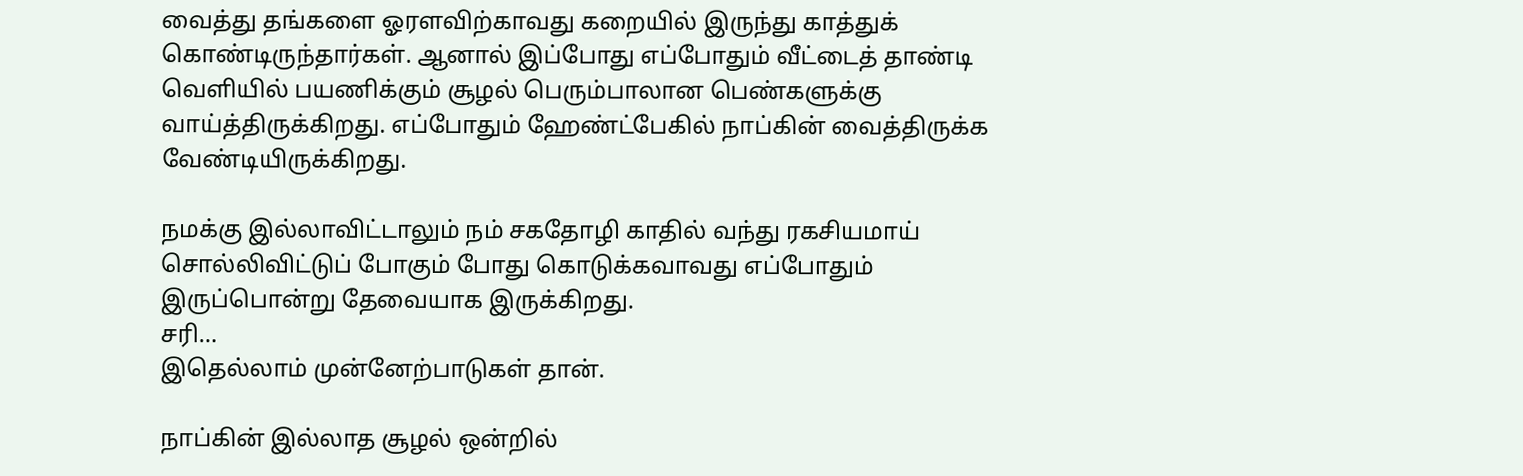வைத்து தங்களை ஓரளவிற்காவது கறையில் இருந்து காத்துக் கொண்டிருந்தார்கள். ஆனால் இப்போது எப்போதும் வீட்டைத் தாண்டி வெளியில் பயணிக்கும் சூழல் பெரும்பாலான பெண்களுக்கு வாய்த்திருக்கிறது. எப்போதும் ஹேண்ட்பேகில் நாப்கின் வைத்திருக்க வேண்டியிருக்கிறது.

நமக்கு இல்லாவிட்டாலும் நம் சகதோழி காதில் வந்து ரகசியமாய் சொல்லிவிட்டுப் போகும் போது கொடுக்கவாவது எப்போதும்
இருப்பொன்று தேவையாக இருக்கிறது.
சரி…
இதெல்லாம் முன்னேற்பாடுகள் தான்.

நாப்கின் இல்லாத சூழல் ஒன்றில்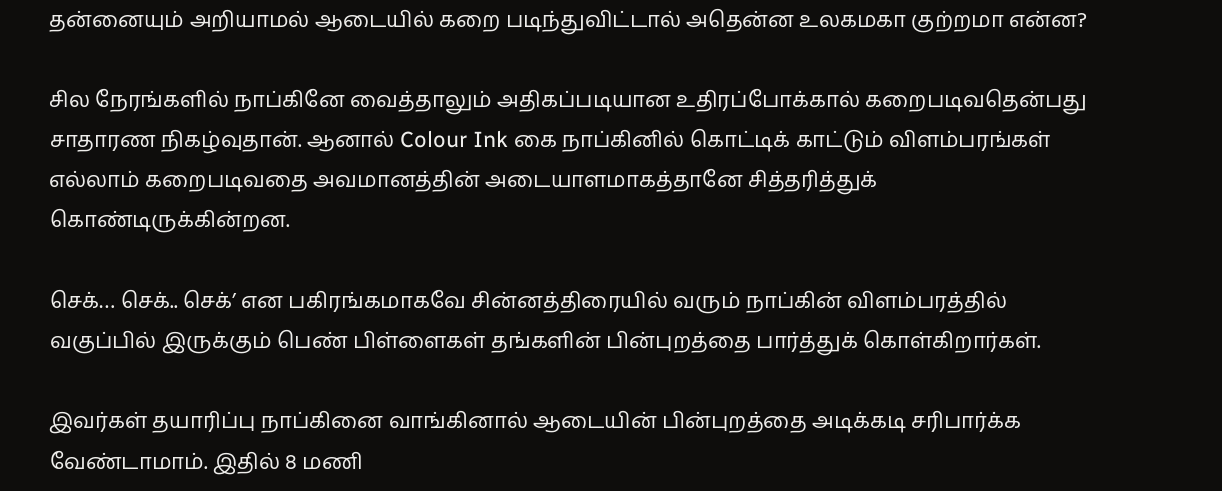தன்னையும் அறியாமல் ஆடையில் கறை படிந்துவிட்டால் அதென்ன உலகமகா குற்றமா என்ன?

சில நேரங்களில் நாப்கினே வைத்தாலும் அதிகப்படியான உதிரப்போக்கால் கறைபடிவதென்பது சாதாரண நிகழ்வுதான். ஆனால் Colour Ink கை நாப்கினில் கொட்டிக் காட்டும் விளம்பரங்கள் எல்லாம் கறைபடிவதை அவமானத்தின் அடையாளமாகத்தானே சித்தரித்துக் கொண்டிருக்கின்றன.

செக்… செக்.. செக்’ என பகிரங்கமாகவே சின்னத்திரையில் வரும் நாப்கின் விளம்பரத்தில் வகுப்பில் இருக்கும் பெண் பிள்ளைகள் தங்களின் பின்புறத்தை பார்த்துக் கொள்கிறார்கள்.

இவர்கள் தயாரிப்பு நாப்கினை வாங்கினால் ஆடையின் பின்புறத்தை அடிக்கடி சரிபார்க்க வேண்டாமாம். இதில் 8 மணி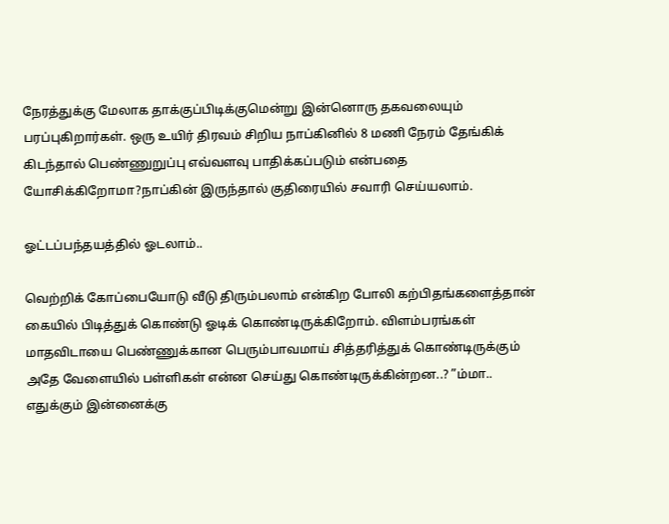நேரத்துக்கு மேலாக தாக்குப்பிடிக்குமென்று இன்னொரு தகவலையும் பரப்புகிறார்கள். ஒரு உயிர் திரவம் சிறிய நாப்கினில் 8 மணி நேரம் தேங்கிக் கிடந்தால் பெண்ணுறுப்பு எவ்வளவு பாதிக்கப்படும் என்பதை யோசிக்கிறோமா?நாப்கின் இருந்தால் குதிரையில் சவாரி செய்யலாம்.

ஓட்டப்பந்தயத்தில் ஓடலாம்..

வெற்றிக் கோப்பையோடு வீடு திரும்பலாம் என்கிற போலி கற்பிதங்களைத்தான் கையில் பிடித்துக் கொண்டு ஓடிக் கொண்டிருக்கிறோம். விளம்பரங்கள் மாதவிடாயை பெண்ணுக்கான பெரும்பாவமாய் சித்தரித்துக் கொண்டிருக்கும் அதே வேளையில் பள்ளிகள் என்ன செய்து கொண்டிருக்கின்றன..? ”ம்மா.. எதுக்கும் இன்னைக்கு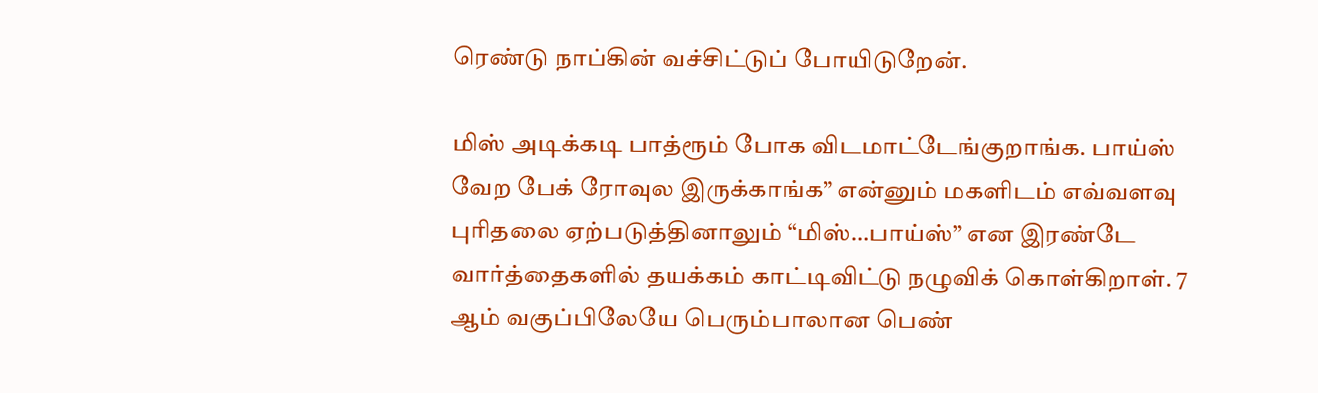ரெண்டு நாப்கின் வச்சிட்டுப் போயிடுறேன்.

மிஸ் அடிக்கடி பாத்ரூம் போக விடமாட்டேங்குறாங்க. பாய்ஸ் வேற பேக் ரோவுல இருக்காங்க” என்னும் மகளிடம் எவ்வளவு புரிதலை ஏற்படுத்தினாலும் “மிஸ்…பாய்ஸ்” என இரண்டே வார்த்தைகளில் தயக்கம் காட்டிவிட்டு நழுவிக் கொள்கிறாள். 7 ஆம் வகுப்பிலேயே பெரும்பாலான பெண்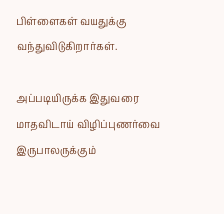பிள்ளைகள் வயதுக்கு வந்துவிடுகிறார்கள்.

அப்படியிருக்க இதுவரை மாதவிடாய் விழிப்புணர்வை இருபாலருக்கும்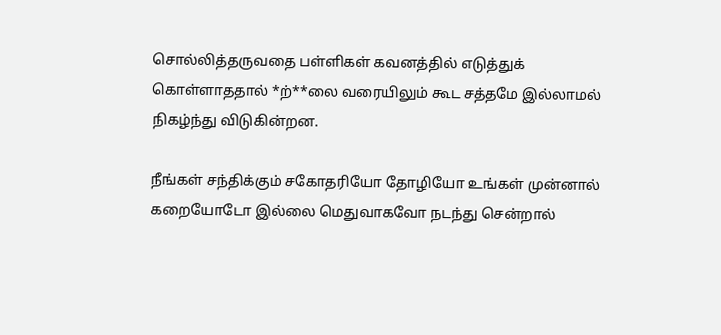சொல்லித்தருவதை பள்ளிகள் கவனத்தில் எடுத்துக் கொள்ளாததால் *ற்**லை வரையிலும் கூட சத்தமே இல்லாமல் நிகழ்ந்து விடுகின்றன.

நீங்கள் சந்திக்கும் சகோதரியோ தோழியோ உங்கள் முன்னால் கறையோடோ இல்லை மெதுவாகவோ நடந்து சென்றால்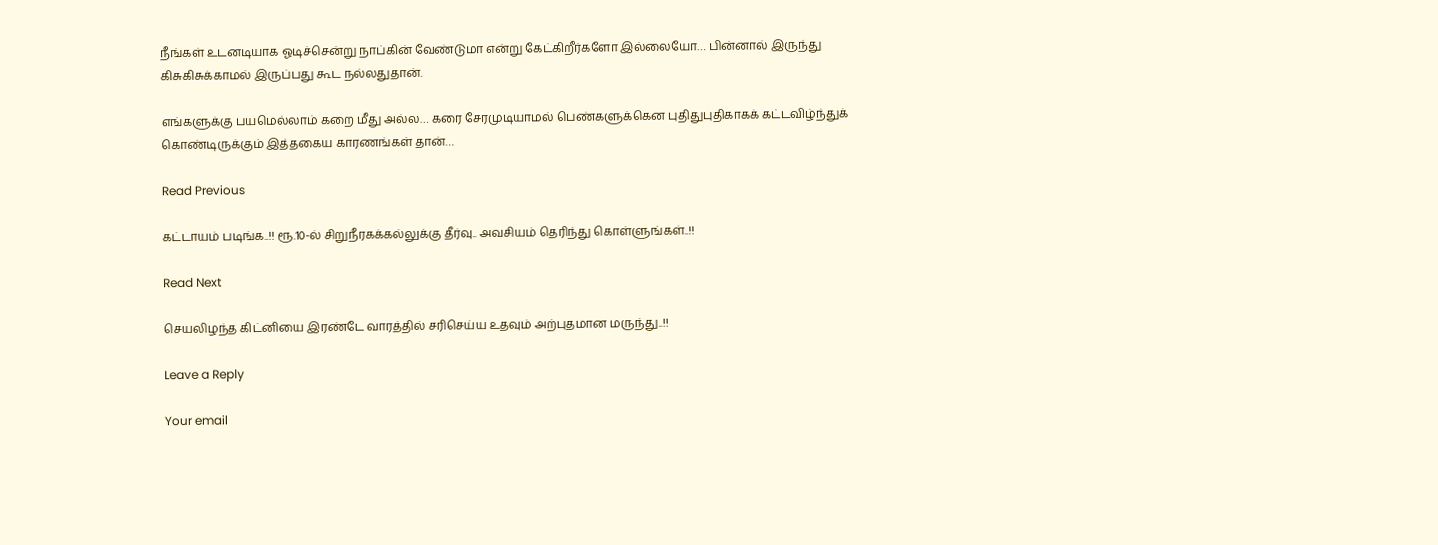நீங்கள் உடனடியாக ஓடிச்சென்று நாப்கின் வேண்டுமா என்று கேட்கிறீர்களோ இல்லையோ… பின்னால் இருந்து கிசுகிசுக்காமல் இருப்பது கூட நல்லதுதான்.

எங்களுக்கு பயமெல்லாம் கறை மீது அல்ல… கரை சேரமுடியாமல் பெண்களுக்கென புதிதுபுதிகாகக் கட்டவிழ்ந்துக் கொண்டிருக்கும் இத்தகைய காரணங்கள் தான்…

Read Previous

கட்டாயம் படிங்க..!! ரூ.10-ல் சிறுநீரகக்கல்லுக்கு தீர்வு.. அவசியம் தெரிந்து கொள்ளுங்கள்..!!

Read Next

செயலிழந்த கிட்னியை இரண்டே வாரத்தில் சரிசெய்ய உதவும் அற்புதமான மருந்து..!!

Leave a Reply

Your email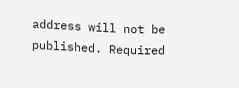address will not be published. Required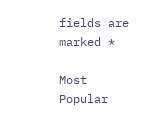fields are marked *

Most Popular